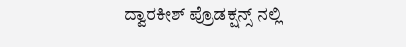ದ್ವಾರಕೀಶ್ ಪ್ರೊಡಕ್ಷನ್ಸ್ ನಲ್ಲಿ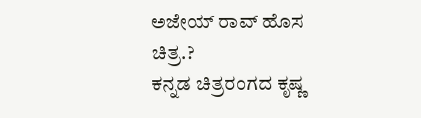ಅಜೇಯ್ ರಾವ್ ಹೊಸ ಚಿತ್ರ.?
ಕನ್ನಡ ಚಿತ್ರರಂಗದ ಕೃಷ್ಣ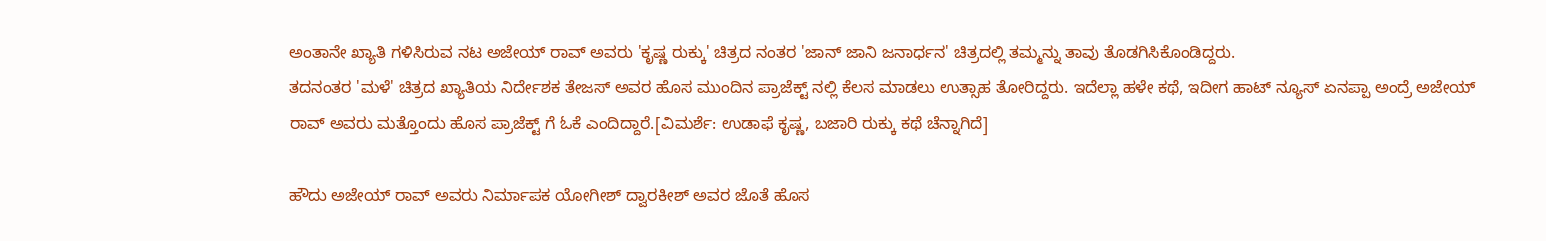ಅಂತಾನೇ ಖ್ಯಾತಿ ಗಳಿಸಿರುವ ನಟ ಅಜೇಯ್ ರಾವ್ ಅವರು 'ಕೃಷ್ಣ ರುಕ್ಕು' ಚಿತ್ರದ ನಂತರ 'ಜಾನ್ ಜಾನಿ ಜನಾರ್ಧನ' ಚಿತ್ರದಲ್ಲಿ ತಮ್ಮನ್ನು ತಾವು ತೊಡಗಿಸಿಕೊಂಡಿದ್ದರು.
ತದನಂತರ 'ಮಳೆ' ಚಿತ್ರದ ಖ್ಯಾತಿಯ ನಿರ್ದೇಶಕ ತೇಜಸ್ ಅವರ ಹೊಸ ಮುಂದಿನ ಪ್ರಾಜೆಕ್ಟ್ ನಲ್ಲಿ ಕೆಲಸ ಮಾಡಲು ಉತ್ಸಾಹ ತೋರಿದ್ದರು. ಇದೆಲ್ಲಾ ಹಳೇ ಕಥೆ, ಇದೀಗ ಹಾಟ್ ನ್ಯೂಸ್ ಏನಪ್ಪಾ ಅಂದ್ರೆ ಅಜೇಯ್ ರಾವ್ ಅವರು ಮತ್ತೊಂದು ಹೊಸ ಪ್ರಾಜೆಕ್ಟ್ ಗೆ ಓಕೆ ಎಂದಿದ್ದಾರೆ.[ವಿಮರ್ಶೆ: ಉಡಾಫೆ ಕೃಷ್ಣ, ಬಜಾರಿ ರುಕ್ಕು ಕಥೆ ಚೆನ್ನಾಗಿದೆ]

ಹೌದು ಅಜೇಯ್ ರಾವ್ ಅವರು ನಿರ್ಮಾಪಕ ಯೋಗೀಶ್ ದ್ವಾರಕೀಶ್ ಅವರ ಜೊತೆ ಹೊಸ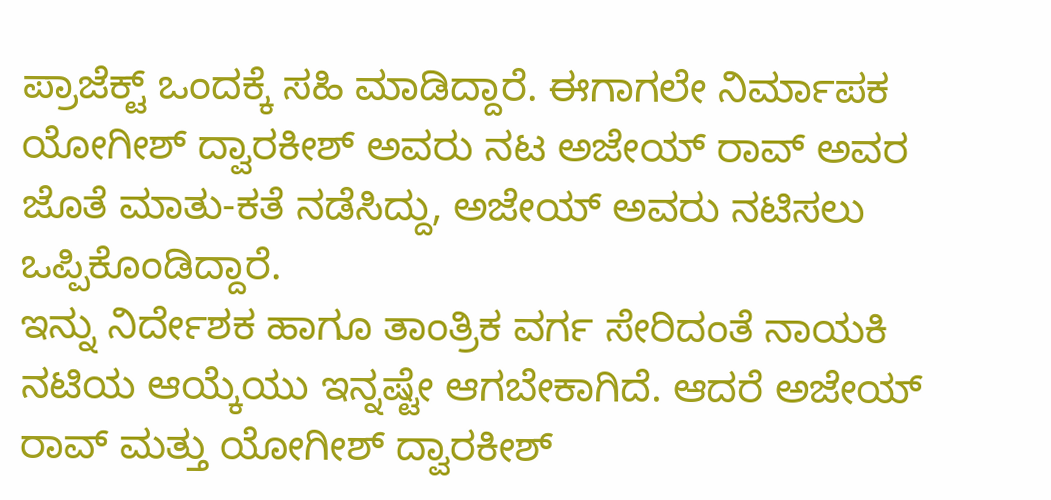ಪ್ರಾಜೆಕ್ಟ್ ಒಂದಕ್ಕೆ ಸಹಿ ಮಾಡಿದ್ದಾರೆ. ಈಗಾಗಲೇ ನಿರ್ಮಾಪಕ ಯೋಗೀಶ್ ದ್ವಾರಕೀಶ್ ಅವರು ನಟ ಅಜೇಯ್ ರಾವ್ ಅವರ ಜೊತೆ ಮಾತು-ಕತೆ ನಡೆಸಿದ್ದು, ಅಜೇಯ್ ಅವರು ನಟಿಸಲು ಒಪ್ಪಿಕೊಂಡಿದ್ದಾರೆ.
ಇನ್ನು ನಿರ್ದೇಶಕ ಹಾಗೂ ತಾಂತ್ರಿಕ ವರ್ಗ ಸೇರಿದಂತೆ ನಾಯಕಿ ನಟಿಯ ಆಯ್ಕೆಯು ಇನ್ನಷ್ಟೇ ಆಗಬೇಕಾಗಿದೆ. ಆದರೆ ಅಜೇಯ್ ರಾವ್ ಮತ್ತು ಯೋಗೀಶ್ ದ್ವಾರಕೀಶ್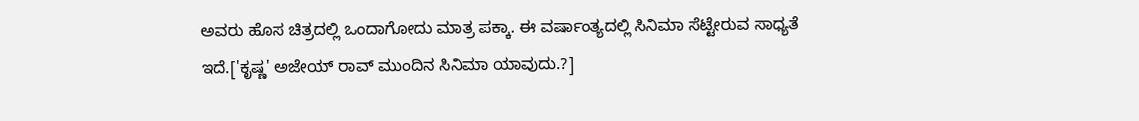ಅವರು ಹೊಸ ಚಿತ್ರದಲ್ಲಿ ಒಂದಾಗೋದು ಮಾತ್ರ ಪಕ್ಕಾ. ಈ ವರ್ಷಾಂತ್ಯದಲ್ಲಿ ಸಿನಿಮಾ ಸೆಟ್ಟೇರುವ ಸಾಧ್ಯತೆ ಇದೆ.['ಕೃಷ್ಣ' ಅಜೇಯ್ ರಾವ್ ಮುಂದಿನ ಸಿನಿಮಾ ಯಾವುದು.?]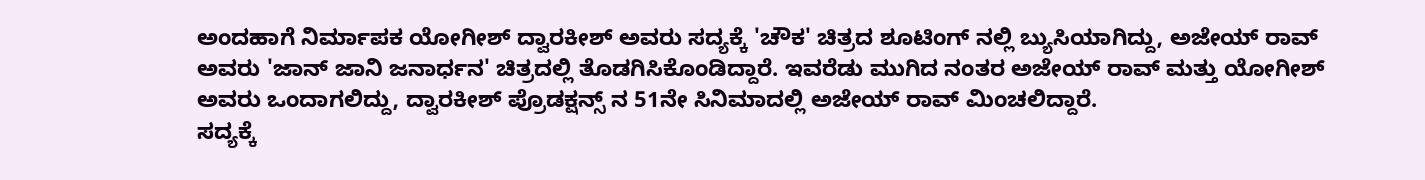ಅಂದಹಾಗೆ ನಿರ್ಮಾಪಕ ಯೋಗೀಶ್ ದ್ವಾರಕೀಶ್ ಅವರು ಸದ್ಯಕ್ಕೆ 'ಚೌಕ' ಚಿತ್ರದ ಶೂಟಿಂಗ್ ನಲ್ಲಿ ಬ್ಯುಸಿಯಾಗಿದ್ದು, ಅಜೇಯ್ ರಾವ್ ಅವರು 'ಜಾನ್ ಜಾನಿ ಜನಾರ್ಧನ' ಚಿತ್ರದಲ್ಲಿ ತೊಡಗಿಸಿಕೊಂಡಿದ್ದಾರೆ. ಇವರೆಡು ಮುಗಿದ ನಂತರ ಅಜೇಯ್ ರಾವ್ ಮತ್ತು ಯೋಗೀಶ್ ಅವರು ಒಂದಾಗಲಿದ್ದು, ದ್ವಾರಕೀಶ್ ಪ್ರೊಡಕ್ಷನ್ಸ್ ನ 51ನೇ ಸಿನಿಮಾದಲ್ಲಿ ಅಜೇಯ್ ರಾವ್ ಮಿಂಚಲಿದ್ದಾರೆ.
ಸದ್ಯಕ್ಕೆ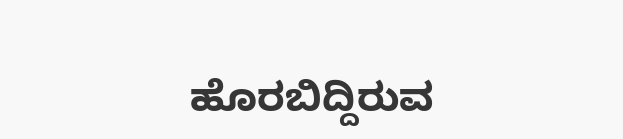ಹೊರಬಿದ್ದಿರುವ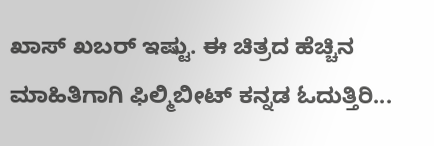ಖಾಸ್ ಖಬರ್ ಇಷ್ಟು. ಈ ಚಿತ್ರದ ಹೆಚ್ಚಿನ ಮಾಹಿತಿಗಾಗಿ ಫಿಲ್ಮಿಬೀಟ್ ಕನ್ನಡ ಓದುತ್ತಿರಿ...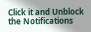Click it and Unblock the Notifications